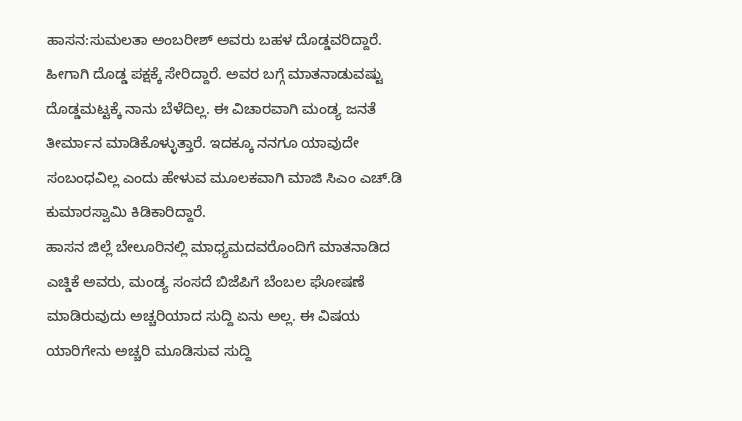ಹಾಸನ:ಸುಮಲತಾ ಅಂಬರೀಶ್ ಅವರು ಬಹಳ ದೊಡ್ಡವರಿದ್ದಾರೆ. ಹೀಗಾಗಿ ದೊಡ್ಡ ಪಕ್ಷಕ್ಕೆ ಸೇರಿದ್ದಾರೆ. ಅವರ ಬಗ್ಗೆ ಮಾತನಾಡುವಷ್ಟು ದೊಡ್ಡಮಟ್ಟಕ್ಕೆ ನಾನು ಬೆಳೆದಿಲ್ಲ. ಈ ವಿಚಾರವಾಗಿ ಮಂಡ್ಯ ಜನತೆ ತೀರ್ಮಾನ ಮಾಡಿಕೊಳ್ಳುತ್ತಾರೆ. ಇದಕ್ಕೂ ನನಗೂ ಯಾವುದೇ ಸಂಬಂಧವಿಲ್ಲ ಎಂದು ಹೇಳುವ ಮೂಲಕವಾಗಿ ಮಾಜಿ ಸಿಎಂ ಎಚ್.ಡಿ ಕುಮಾರಸ್ವಾಮಿ ಕಿಡಿಕಾರಿದ್ದಾರೆ.
ಹಾಸನ‌ ಜಿಲ್ಲೆ ಬೇಲೂರಿನಲ್ಲಿ ಮಾಧ್ಯಮದವರೊಂದಿಗೆ ಮಾತನಾಡಿದ ಎಚ್ಡಿಕೆ ಅವರು, ಮಂಡ್ಯ ಸಂಸದೆ ಬಿಜೆಪಿಗೆ ಬೆಂಬಲ ಘೋಷಣೆ ಮಾಡಿರುವುದು ಅಚ್ಚರಿಯಾದ ಸುದ್ದಿ ಏನು ಅಲ್ಲ. ಈ ವಿಷಯ ಯಾರಿಗೇನು ಅಚ್ಚರಿ ಮೂಡಿಸುವ ಸುದ್ದಿ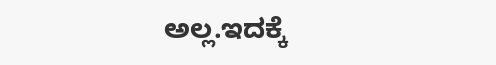ಅಲ್ಲ.ಇದಕ್ಕೆ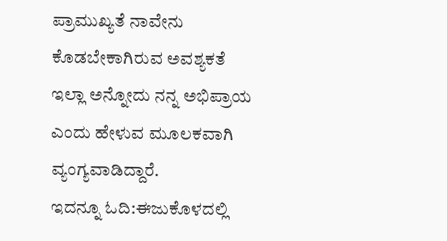ಪ್ರಾಮುಖ್ಯತೆ ನಾವೇನು ಕೊಡಬೇಕಾಗಿರುವ ಅವಶ್ಯಕತೆ ಇಲ್ಲಾ ಅನ್ನೋದು ನನ್ನ ಅಭಿಪ್ರಾಯ ಎಂದು ಹೇಳುವ ಮೂಲಕವಾಗಿ ವ್ಯಂಗ್ಯವಾಡಿದ್ದಾರೆ.
ಇದನ್ನೂ ಓದಿ:ಈಜುಕೊಳದಲ್ಲಿ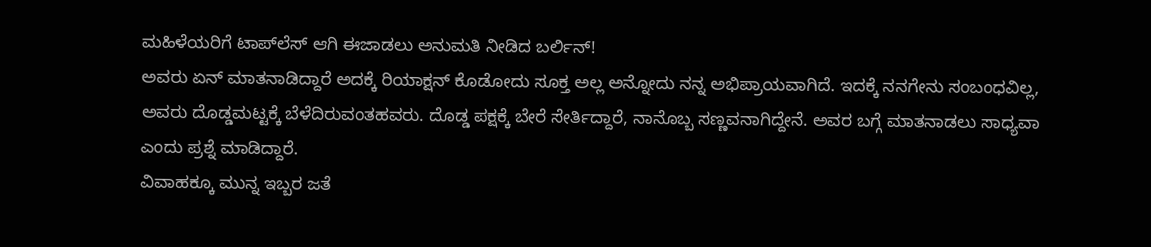ಮಹಿಳೆಯರಿಗೆ ಟಾಪ್‌ಲೆಸ್ ಆಗಿ ಈಜಾಡಲು ಅನುಮತಿ ನೀಡಿದ ಬರ್ಲಿನ್!
ಅವರು ಏನ್ ಮಾತನಾಡಿದ್ದಾರೆ ಅದಕ್ಕೆ ರಿಯಾಕ್ಷನ್ ಕೊಡೋದು ಸೂಕ್ತ ಅಲ್ಲ ಅನ್ನೋದು ನನ್ನ ಅಭಿಪ್ರಾಯವಾಗಿದೆ. ಇದಕ್ಕೆ ನನಗೇನು ಸಂಬಂಧವಿಲ್ಲ, ಅವರು ದೊಡ್ಡಮಟ್ಟಕ್ಕೆ ಬೆಳೆದಿರುವಂತಹವರು. ದೊಡ್ಡ ಪಕ್ಷಕ್ಕೆ ಬೇರೆ ಸೇರ್ತಿದ್ದಾರೆ, ನಾನೊಬ್ಬ ಸಣ್ಣವನಾಗಿದ್ದೇನೆ. ಅವರ ಬಗ್ಗೆ ಮಾತನಾಡಲು ಸಾಧ್ಯವಾ ಎಂದು ಪ್ರಶ್ನೆ ಮಾಡಿದ್ದಾರೆ.
ವಿವಾಹಕ್ಕೂ ಮುನ್ನ ಇಬ್ಬರ ಜತೆ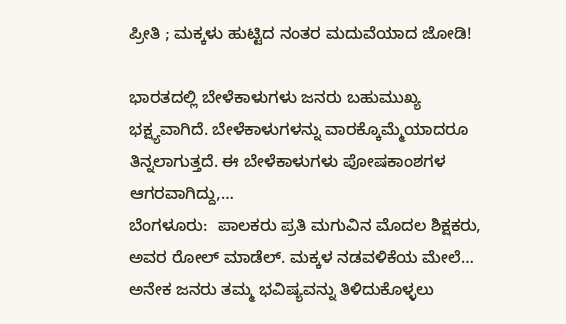ಪ್ರೀತಿ ; ಮಕ್ಕಳು ಹುಟ್ಟಿದ ನಂತರ ಮದುವೆಯಾದ ಜೋಡಿ!

ಭಾರತದಲ್ಲಿ ಬೇಳೆಕಾಳುಗಳು ಜನರು ಬಹುಮುಖ್ಯ ಭಕ್ಷ್ಯವಾಗಿದೆ. ಬೇಳೆಕಾಳುಗಳನ್ನು ವಾರಕ್ಕೊಮ್ಮೆಯಾದರೂ ತಿನ್ನಲಾಗುತ್ತದೆ. ಈ ಬೇಳೆಕಾಳುಗಳು ಪೋಷಕಾಂಶಗಳ ಆಗರವಾಗಿದ್ದು,…
ಬೆಂಗಳೂರು:  ಪಾಲಕರು ಪ್ರತಿ ಮಗುವಿನ ಮೊದಲ ಶಿಕ್ಷಕರು, ಅವರ ರೋಲ್ ಮಾಡೆಲ್. ಮಕ್ಕಳ ನಡವಳಿಕೆಯ ಮೇಲೆ…
ಅನೇಕ ಜನರು ತಮ್ಮ ಭವಿಷ್ಯವನ್ನು ತಿಳಿದುಕೊಳ್ಳಲು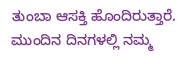ತುಂಬಾ ಆಸಕ್ತಿ ಹೊಂದಿರುತ್ತಾರೆ. ಮುಂದಿನ ದಿನಗಳಲ್ಲಿ ನಮ್ಮ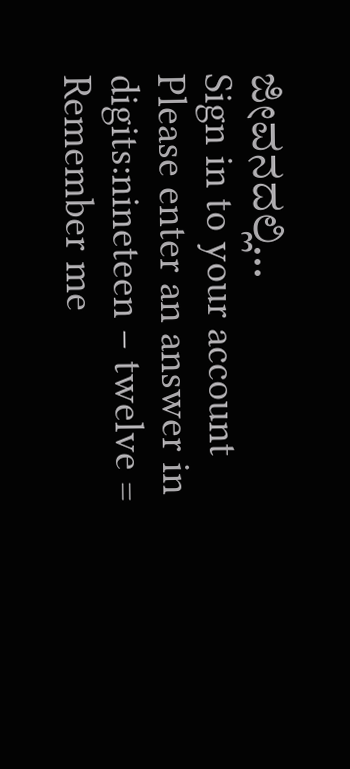ಜೀವನದಲ್ಲಿ…
Sign in to your account
Please enter an answer in digits:nineteen − twelve =
Remember me